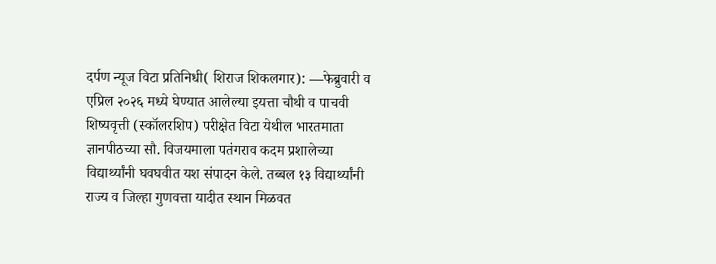दर्पण न्यूज विटा प्रतिनिधी( शिराज शिकलगार): —फेब्रुवारी व एप्रिल २०२६ मध्ये घेण्यात आलेल्या इयत्ता चौथी व पाचवी शिष्यवृत्ती (स्कॉलरशिप) परीक्षेत विटा येथील भारतमाता ज्ञानपीठच्या सौ. विजयमाला पतंगराव कदम प्रशालेच्या विद्यार्थ्यांनी घवघवीत यश संपादन केले. तब्बल १३ विद्यार्थ्यांनी राज्य व जिल्हा गुणवत्ता यादीत स्थान मिळवत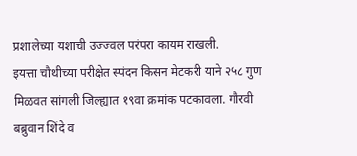प्रशालेच्या यशाची उज्ज्वल परंपरा कायम राखली.
इयत्ता चौथीच्या परीक्षेत स्पंदन किसन मेटकरी याने २५८ गुण मिळवत सांगली जिल्ह्यात १९वा क्रमांक पटकावला. गौरवी बब्रुवान शिंदे व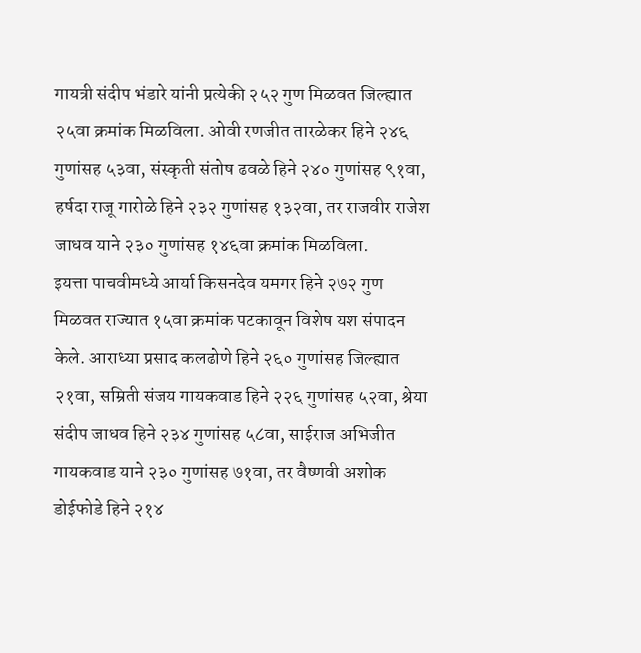गायत्री संदीप भंडारे यांनी प्रत्येकी २५२ गुण मिळवत जिल्ह्यात २५वा क्रमांक मिळविला. ओवी रणजीत तारळेकर हिने २४६ गुणांसह ५३वा, संस्कृती संतोष ढवळे हिने २४० गुणांसह ९१वा, हर्षदा राजू गारोळे हिने २३२ गुणांसह १३२वा, तर राजवीर राजेश जाधव याने २३० गुणांसह १४६वा क्रमांक मिळविला.
इयत्ता पाचवीमध्ये आर्या किसनदेव यमगर हिने २७२ गुण मिळवत राज्यात १५वा क्रमांक पटकावून विशेष यश संपादन केले. आराध्या प्रसाद कलढोणे हिने २६० गुणांसह जिल्ह्यात २१वा, सम्रिती संजय गायकवाड हिने २२६ गुणांसह ५२वा, श्रेया संदीप जाधव हिने २३४ गुणांसह ५८वा, साईराज अभिजीत गायकवाड याने २३० गुणांसह ७१वा, तर वैष्णवी अशोक डोईफोडे हिने २१४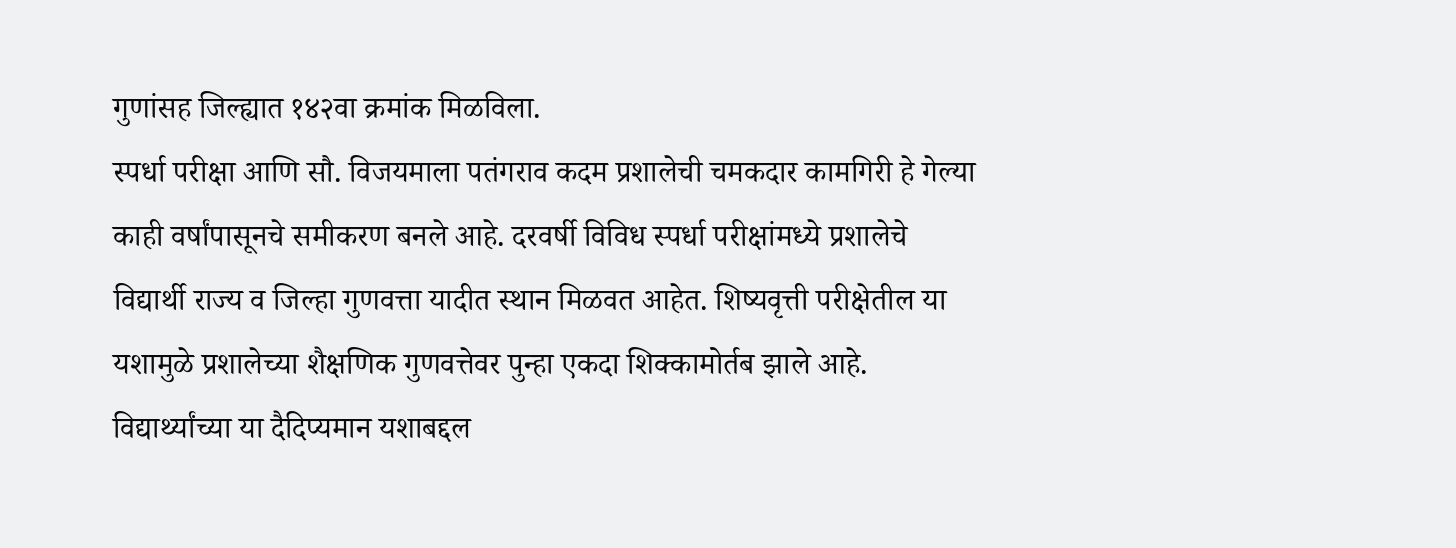गुणांसह जिल्ह्यात १४२वा क्रमांक मिळविला.
स्पर्धा परीक्षा आणि सौ. विजयमाला पतंगराव कदम प्रशालेची चमकदार कामगिरी हे गेल्या काही वर्षांपासूनचे समीकरण बनले आहे. दरवर्षी विविध स्पर्धा परीक्षांमध्ये प्रशालेचे विद्यार्थी राज्य व जिल्हा गुणवत्ता यादीत स्थान मिळवत आहेत. शिष्यवृत्ती परीक्षेतील या यशामुळे प्रशालेच्या शैक्षणिक गुणवत्तेवर पुन्हा एकदा शिक्कामोर्तब झाले आहे.
विद्यार्थ्यांच्या या दैदिप्यमान यशाबद्दल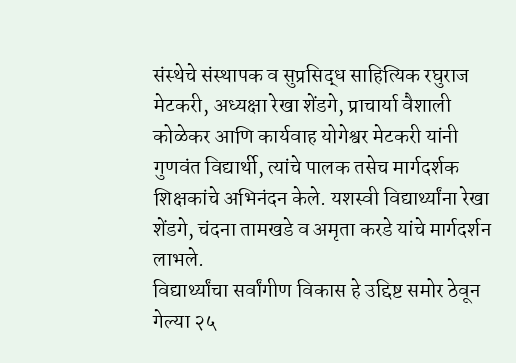संस्थेचे संस्थापक व सुप्रसिद्ध साहित्यिक रघुराज मेटकरी, अध्यक्षा रेखा शेंडगे, प्राचार्या वैशाली कोळेकर आणि कार्यवाह योगेश्वर मेटकरी यांनी गुणवंत विद्यार्थी, त्यांचे पालक तसेच मार्गदर्शक शिक्षकांचे अभिनंदन केले. यशस्वी विद्यार्थ्यांना रेखा शेंडगे, चंदना तामखडे व अमृता करडे यांचे मार्गदर्शन लाभले.
विद्यार्थ्यांचा सर्वांगीण विकास हे उद्दिष्ट समोर ठेवून गेल्या २५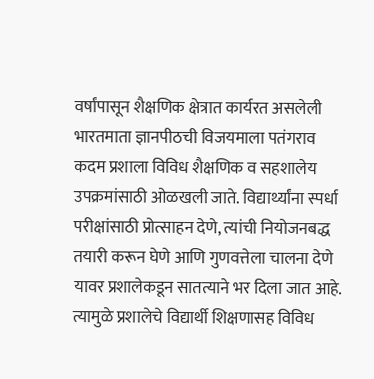वर्षांपासून शैक्षणिक क्षेत्रात कार्यरत असलेली भारतमाता ज्ञानपीठची विजयमाला पतंगराव कदम प्रशाला विविध शैक्षणिक व सहशालेय उपक्रमांसाठी ओळखली जाते. विद्यार्थ्यांना स्पर्धा परीक्षांसाठी प्रोत्साहन देणे, त्यांची नियोजनबद्ध तयारी करून घेणे आणि गुणवत्तेला चालना देणे यावर प्रशालेकडून सातत्याने भर दिला जात आहे. त्यामुळे प्रशालेचे विद्यार्थी शिक्षणासह विविध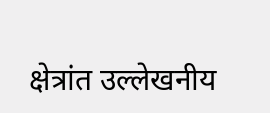क्षेत्रांत उल्लेखनीय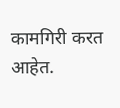कामगिरी करत आहेत.